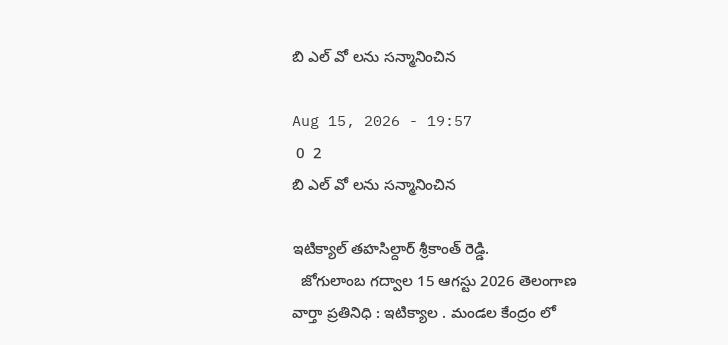బి ఎల్ వో లను సన్మానించిన

Aug 15, 2026 - 19:57
 0  2
బి ఎల్ వో లను సన్మానించిన

ఇటిక్యాల్ తహసిల్దార్ శ్రీకాంత్ రెడ్డి.
  జోగులాంబ గద్వాల 15 ఆగస్టు 2026 తెలంగాణ వార్తా ప్రతినిధి : ఇటిక్యాల . మండల కేంద్రం లో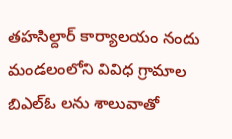తహసిల్దార్ కార్యాలయం నందు మండలంలోని వివిధ గ్రామాల బిఎల్ఓ లను శాలువాతో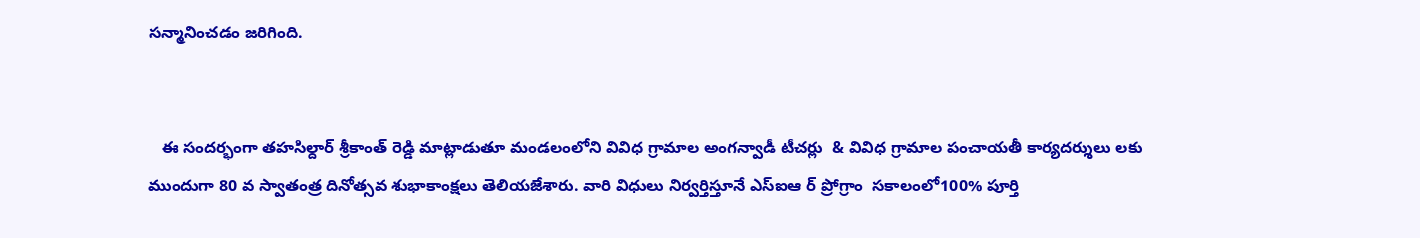సన్మానించడం జరిగింది.


   ఈ సందర్భంగా తహసిల్దార్ శ్రీకాంత్ రెడ్డి మాట్లాడుతూ మండలంలోని వివిధ గ్రామాల అంగన్వాడీ టీచర్లు  & వివిధ గ్రామాల పంచాయతీ కార్యదర్శులు లకు ముందుగా 80 వ స్వాతంత్ర దినోత్సవ శుభాకాంక్షలు తెలియజేశారు. వారి విధులు నిర్వర్తిస్తూనే ఎస్ఐఆ ర్ ప్రోగ్రాం  సకాలంలో100% పూర్తి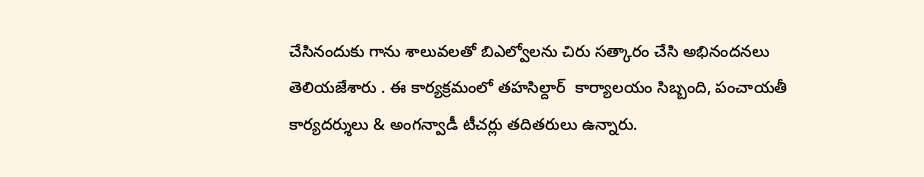చేసినందుకు గాను శాలువలతో బిఎల్వోలను చిరు సత్కారం చేసి అభినందనలు తెలియజేశారు . ఈ కార్యక్రమంలో తహసిల్దార్  కార్యాలయం సిబ్బంది, పంచాయతీ కార్యదర్శులు & అంగన్వాడీ టీచర్లు తదితరులు ఉన్నారు.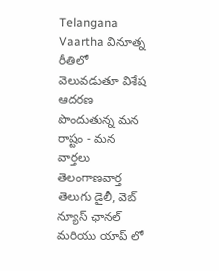Telangana Vaartha వినూత్న రీతిలో వెలువడుతూ విశేష ఆదరణ పొందుతున్న మన రాష్టం - మన వార్తలు తెలంగాణవార్త తెలుగు డైలీ, వెబ్ న్యూస్ ఛానల్ మరియు యాప్ లో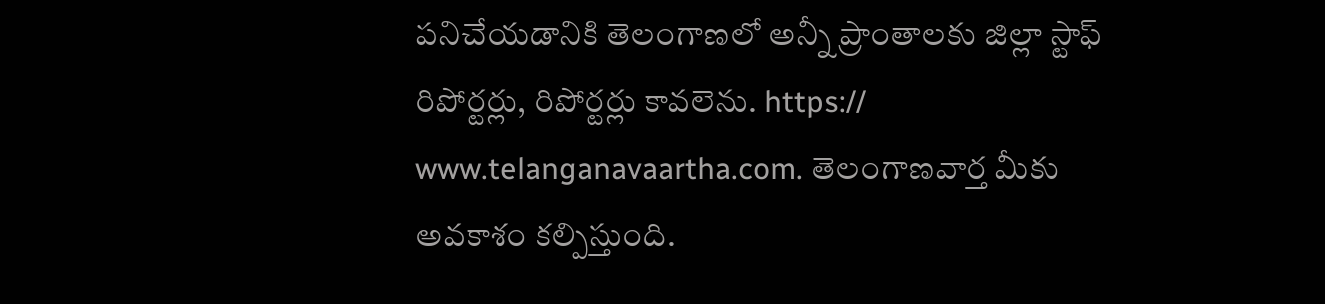పనిచేయడానికి తెలంగాణలో అన్నీ ప్రాంతాలకు జిల్లా స్టాఫ్ రిపోర్టర్లు, రిపోర్టర్లు కావలెను. https:// www.telanganavaartha.com. తెలంగాణవార్త మీకు అవకాశం కల్పిస్తుంది.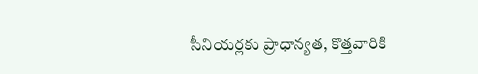సీనియర్లకు ప్రాధాన్యత, కొత్తవారికి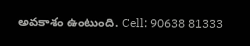అవకాశం ఉంటుంది. Cell: 90638 81333